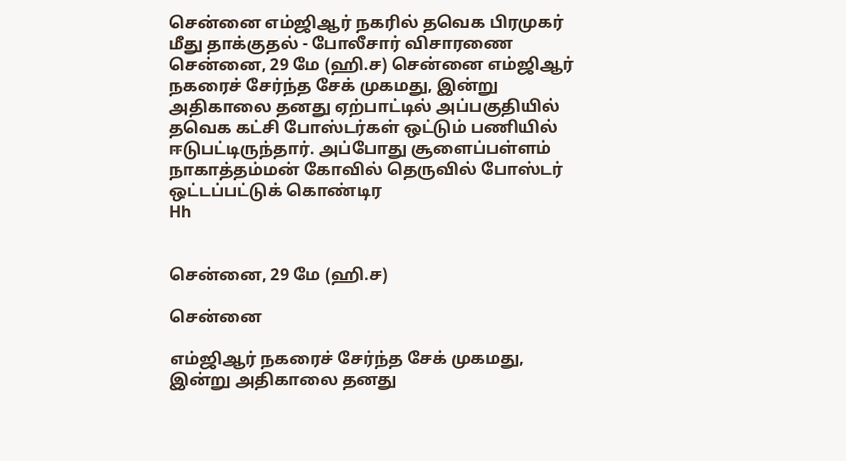சென்னை எம்ஜிஆர் நகரில் தவெக பிரமுகர் மீது தாக்குதல் - போலீசார் விசாரணை
சென்னை, 29 மே (ஹி.ச) சென்னை எம்ஜிஆர் நகரைச் சேர்ந்த சேக் முகமது, இன்று அதிகாலை தனது ஏற்பாட்டில் அப்பகுதியில் தவெக கட்சி போஸ்டர்கள் ஒட்டும் பணியில் ஈடுபட்டிருந்தார். அப்போது சூளைப்பள்ளம் நாகாத்தம்மன் கோவில் தெருவில் போஸ்டர் ஒட்டப்பட்டுக் கொண்டிர
Hh


சென்னை, 29 மே (ஹி.ச)

சென்னை

எம்ஜிஆர் நகரைச் சேர்ந்த சேக் முகமது, இன்று அதிகாலை தனது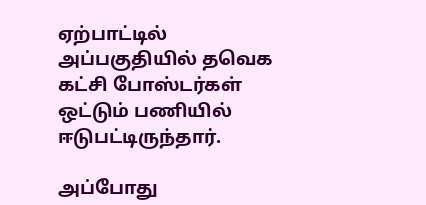ஏற்பாட்டில் அப்பகுதியில் தவெக கட்சி போஸ்டர்கள் ஒட்டும் பணியில் ஈடுபட்டிருந்தார்.

அப்போது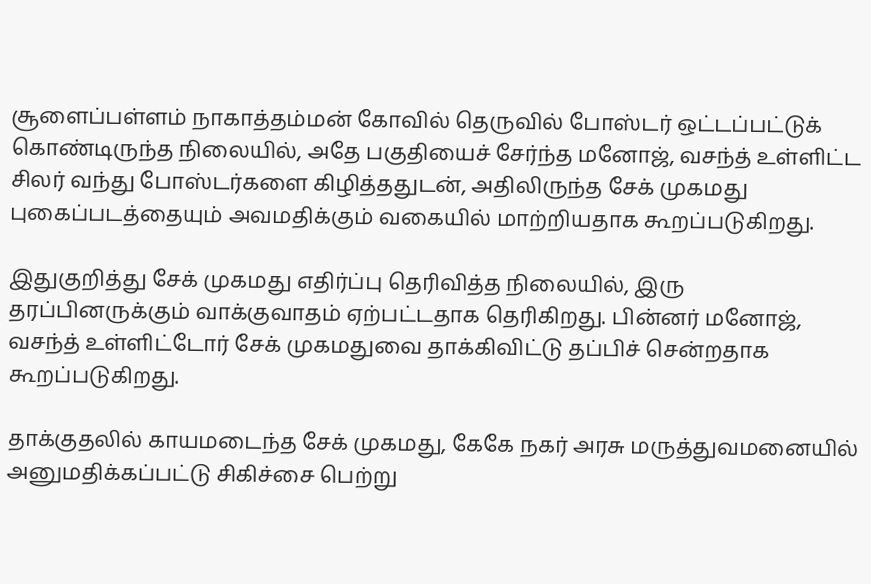சூளைப்பள்ளம் நாகாத்தம்மன் கோவில் தெருவில் போஸ்டர் ஒட்டப்பட்டுக் கொண்டிருந்த நிலையில், அதே பகுதியைச் சேர்ந்த மனோஜ், வசந்த் உள்ளிட்ட சிலர் வந்து போஸ்டர்களை கிழித்ததுடன், அதிலிருந்த சேக் முகமது புகைப்படத்தையும் அவமதிக்கும் வகையில் மாற்றியதாக கூறப்படுகிறது.

இதுகுறித்து சேக் முகமது எதிர்ப்பு தெரிவித்த நிலையில், இரு தரப்பினருக்கும் வாக்குவாதம் ஏற்பட்டதாக தெரிகிறது. பின்னர் மனோஜ், வசந்த் உள்ளிட்டோர் சேக் முகமதுவை தாக்கிவிட்டு தப்பிச் சென்றதாக கூறப்படுகிறது.

தாக்குதலில் காயமடைந்த சேக் முகமது, கேகே நகர் அரசு மருத்துவமனையில் அனுமதிக்கப்பட்டு சிகிச்சை பெற்று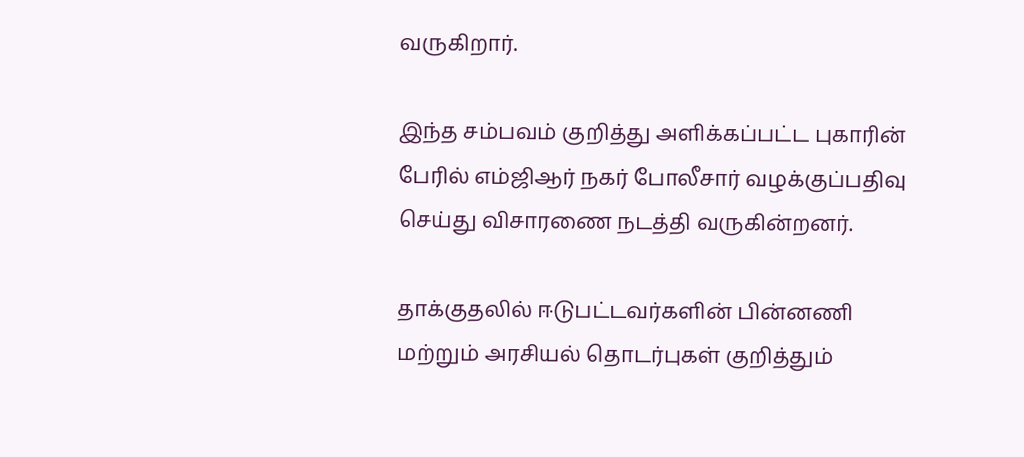வருகிறார்.

இந்த சம்பவம் குறித்து அளிக்கப்பட்ட புகாரின் பேரில் எம்ஜிஆர் நகர் போலீசார் வழக்குப்பதிவு செய்து விசாரணை நடத்தி வருகின்றனர்.

தாக்குதலில் ஈடுபட்டவர்களின் பின்னணி மற்றும் அரசியல் தொடர்புகள் குறித்தும்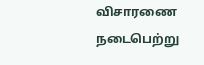விசாரணை நடைபெற்று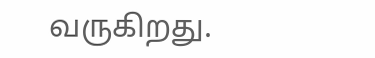வருகிறது.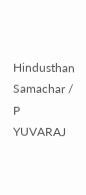Hindusthan Samachar / P YUVARAJ